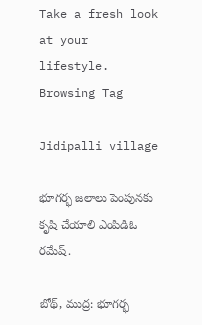Take a fresh look at your lifestyle.
Browsing Tag

Jidipalli village

భూగర్భ జలాలు పెంపునకు కృషి చేయాలి ఎంపిడిఓ రమేష్.

బోథ్, ముద్ర: భూగర్భ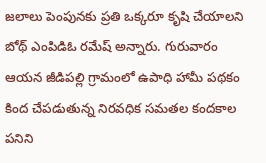జలాలు పెంపునకు ప్రతి ఒక్కరూ కృషి చేయాలని బోథ్ ఎంపిడిఓ రమేష్ అన్నారు. గురువారం ఆయన జీడిపల్లి గ్రామంలో ఉపాధి హామీ పథకం కింద చేపడుతున్న నిరవధిక సమతల కందకాల పనిని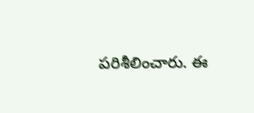పరిశీలించారు. ఈ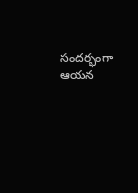సందర్భంగా ఆయన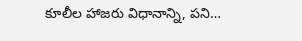కూలీల హాజరు విధానాన్ని, పని…